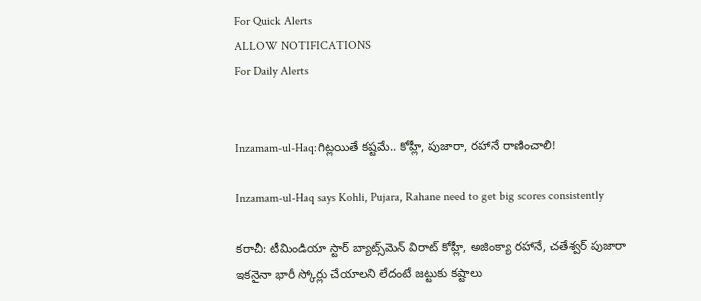For Quick Alerts
ALLOW NOTIFICATIONS
For Daily Alerts


Inzamam-ul-Haq:గిట్లయితే కష్టమే.. కోహ్లీ, పుజారా, రహానే రాణించాలి!

Inzamam-ul-Haq says Kohli, Pujara, Rahane need to get big scores consistently

కరాచీ: టీమిండియా స్టార్ బ్యాట్స్‌మెన్ విరాట్ కోహ్లీ, అజింక్యా రహానే, చతేశ్వర్ పుజారా ఇకనైనా భారీ స్కోర్లు చేయాలని లేదంటే జట్టుకు కష్టాలు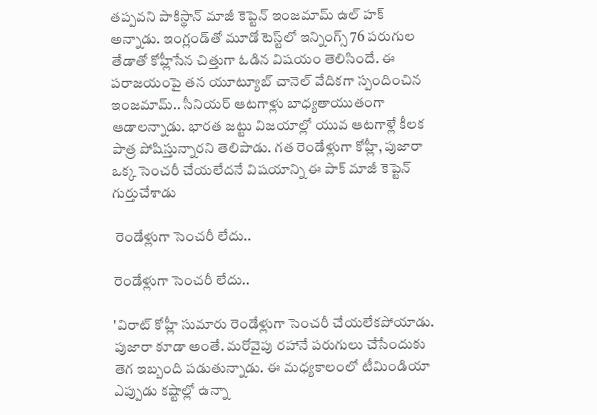తప్పవని పాకిస్థాన్ మాజీ కెప్టెన్ ఇంజమామ్ ఉల్ హక్ అన్నాడు. ఇంగ్లండ్‌తో మూడో టెస్ట్‌లో ఇన్నింగ్స్ 76 పరుగుల తేడాతో కోహ్లీసేన చిత్తుగా ఓడిన విషయం తెలిసిందే. ఈ పరాజయంపై తన యూట్యూబ్ చానెల్ వేదికగా స్పందించిన ఇంజమామ్.. సీనియర్ ఆటగాళ్లు బాధ్యతాయుతంగా ఆడాలన్నాడు. భారత జట్టు విజయాల్లో యువ ఆటగాళ్లే కీలక పాత్ర పోషిస్తున్నారని తెలిపాడు. గత రెండేళ్లుగా కోహ్లీ, పుజారా ఒక్క సెంచరీ చేయలేదనే విషయాన్ని ఈ పాక్ మాజీ కెప్టెన్ గుర్తుచేశాడు

 రెండేళ్లుగా సెంచరీ లేదు..

రెండేళ్లుగా సెంచరీ లేదు..

'విరాట్‌ కోహ్లీ సుమారు రెండేళ్లుగా సెంచరీ చేయలేకపోయాడు. పుజారా కూడా అంతే. మరోవైపు రహానే పరుగులు చేసేందుకు తెగ ఇబ్బంది పడుతున్నాడు. ఈ మధ్యకాలంలో టీమిండియా ఎప్పుడు కష్టాల్లో ఉన్నా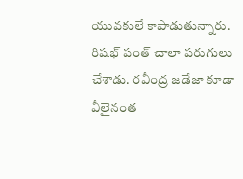యువకులే కాపాడుతున్నారు. రిషభ్ పంత్‌ చాలా పరుగులు చేశాడు. రవీంద్ర జడేజా కూడా వీలైనంత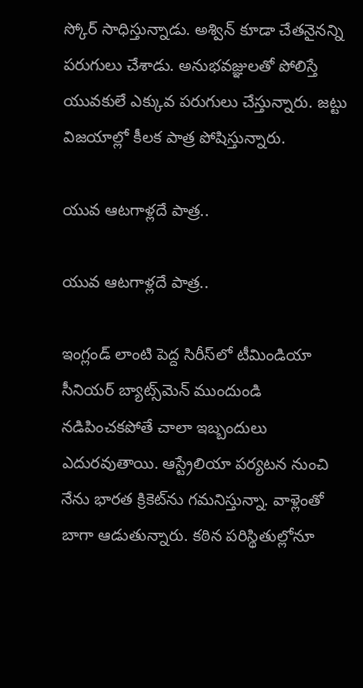స్కోర్‌ సాధిస్తున్నాడు. అశ్విన్‌ కూడా చేతనైనన్ని పరుగులు చేశాడు. అనుభవజ్ఞులతో పోలిస్తే యువకులే ఎక్కువ పరుగులు చేస్తున్నారు. జట్టు విజయాల్లో కీలక పాత్ర పోషిస్తున్నారు.

యువ ఆటగాళ్లదే పాత్ర..

యువ ఆటగాళ్లదే పాత్ర..

ఇంగ్లండ్ లాంటి పెద్ద సిరీస్‌లో టీమిండియా సీనియర్‌ బ్యాట్స్‌మెన్‌ ముందుండి నడిపించకపోతే చాలా ఇబ్బందులు ఎదురవుతాయి. ఆస్ట్రేలియా పర్యటన నుంచి నేను భారత క్రికెట్‌ను గమనిస్తున్నా. వాళ్లెంతో బాగా ఆడుతున్నారు. కఠిన పరిస్థితుల్లోనూ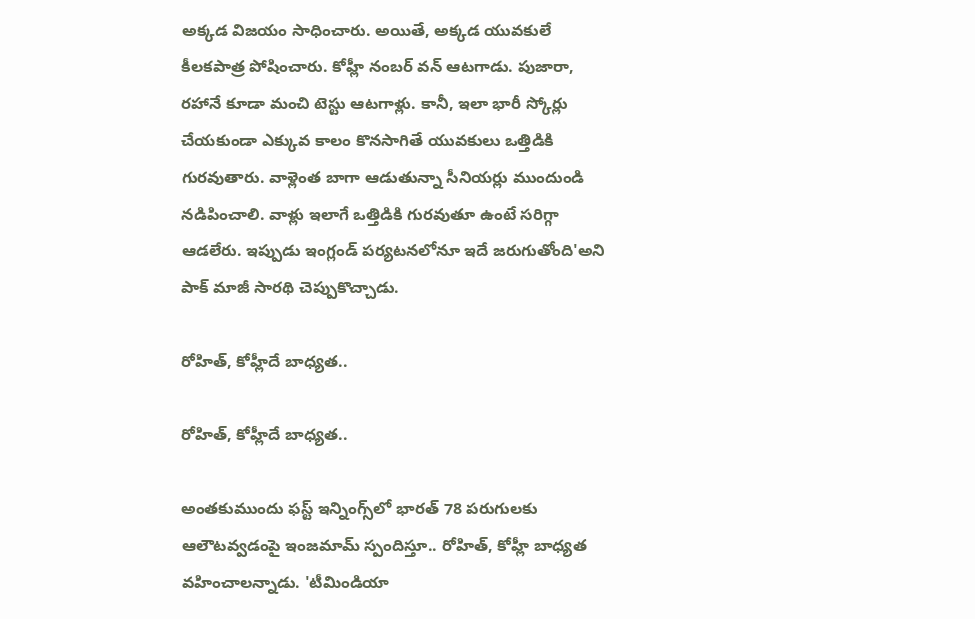అక్కడ విజయం సాధించారు. అయితే, అక్కడ యువకులే కీలకపాత్ర పోషించారు. కోహ్లీ నంబర్‌ వన్‌ ఆటగాడు. పుజారా, రహానే కూడా మంచి టెస్టు ఆటగాళ్లు. కానీ, ఇలా భారీ స్కోర్లు చేయకుండా ఎక్కువ కాలం కొనసాగితే యువకులు ఒత్తిడికి గురవుతారు. వాళ్లెంత బాగా ఆడుతున్నా సీనియర్లు ముందుండి నడిపించాలి. వాళ్లు ఇలాగే ఒత్తిడికి గురవుతూ ఉంటే సరిగ్గా ఆడలేరు. ఇప్పుడు ఇంగ్లండ్‌ పర్యటనలోనూ ఇదే జరుగుతోంది'అని పాక్‌ మాజీ సారథి చెప్పుకొచ్చాడు.

రోహిత్, కోహ్లీదే బాధ్యత..

రోహిత్, కోహ్లీదే బాధ్యత..

అంతకుముందు ఫస్ట్ ఇన్నింగ్స్‌లో భారత్ 78 పరుగులకు ఆలౌటవ్వడంపై ఇంజమామ్ స్పందిస్తూ.. రోహిత్, కోహ్లీ బాధ్యత వహించాలన్నాడు. 'టీమిండియా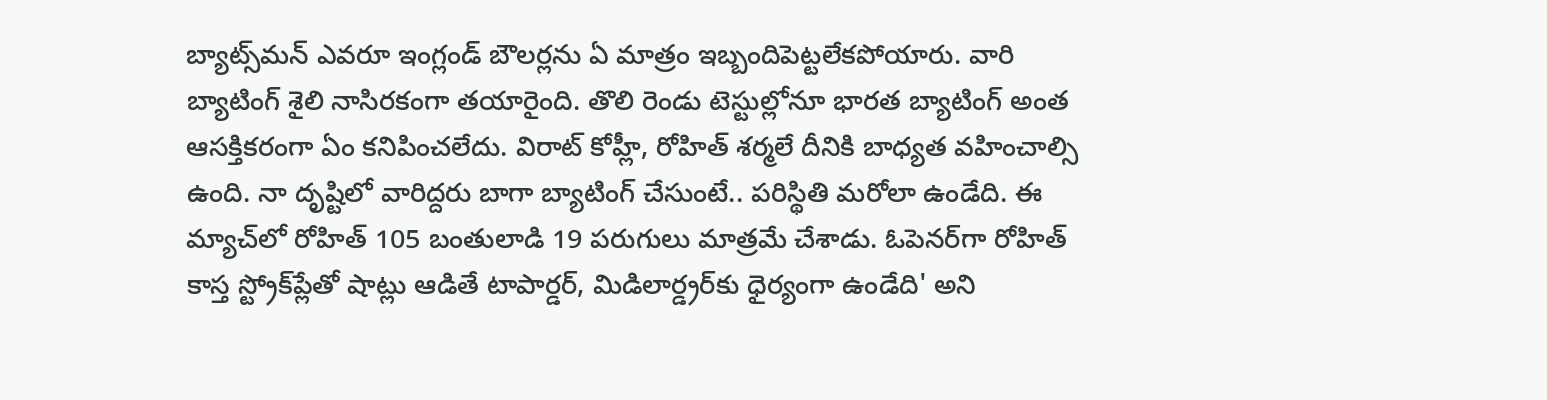బ్యాట్స్‌మన్‌ ఎవరూ ఇంగ్లండ్‌ బౌలర్లను ఏ మాత్రం ఇబ్బందిపెట్టలేకపోయారు. వారి బ్యాటింగ్‌ శైలి నాసిరకంగా తయారైంది. తొలి రెండు టెస్టుల్లోనూ భారత బ్యాటింగ్‌ అంత ఆసక్తికరంగా ఏం కనిపించలేదు. విరాట్ కోహ్లీ, రోహిత్‌ శర్మలే దీనికి బాధ్యత వహించాల్సి ఉంది. నా దృష్టిలో వారిద్దరు బాగా బ్యాటింగ్‌ చేసుంటే.. పరిస్థితి మరోలా ఉండేది. ఈ మ్యాచ్‌లో రోహిత్‌ 105 బంతులాడి 19 పరుగులు మాత్రమే చేశాడు. ఓపెనర్‌గా రోహిత్‌ కాస్త స్ట్రోక్‌ప్లేతో షాట్లు ఆడితే టాపార్డర్‌, మిడిలార్డ్రర్‌కు ధైర్యంగా ఉండేది' అని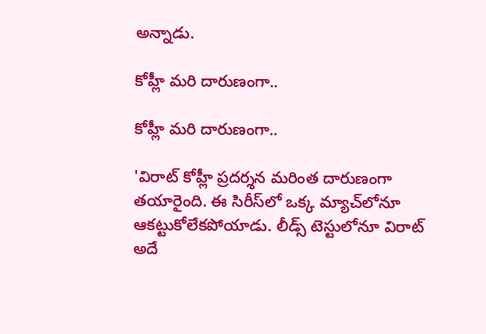అన్నాడు.

కోహ్లీ మరి దారుణంగా..

కోహ్లీ మరి దారుణంగా..

'విరాట్‌ కోహ్లీ ప్రదర్శన మరింత దారుణంగా తయారైంది. ఈ సిరీస్‌లో ఒక్క మ్యాచ్‌లోనూ ఆకట్టుకోలేకపోయాడు. లీడ్స్‌ టెస్టులోనూ విరాట్ అదే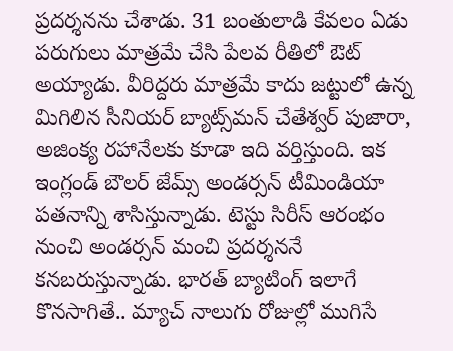ప్రదర్శనను చేశాడు. 31 బంతులాడి కేవలం ఏడు పరుగులు మాత్రమే చేసి పేలవ రీతిలో ఔట్ అయ్యాడు. వీరిద్దరు మాత్రమే కాదు జట్టులో ఉన్న మిగిలిన సీనియర్‌ బ్యాట్స్‌మన్‌ చేతేశ్వర్ పుజారా, అజింక్య రహానేలకు కూడా ఇది వర్తిస్తుంది. ఇక ఇంగ్లండ్‌ బౌలర్‌ జేమ్స్‌ అండర్సన్‌ టీమిండియా పతనాన్ని శాసిస్తున్నాడు. టెస్టు సిరీస్‌ ఆరంభం నుంచి అండర్సన్‌ మంచి ప్రదర్శననే కనబరుస్తున్నాడు. భారత్ బ్యాటింగ్‌ ఇలాగే కొనసాగితే.. మ్యాచ్‌ నాలుగు రోజుల్లో ముగిసే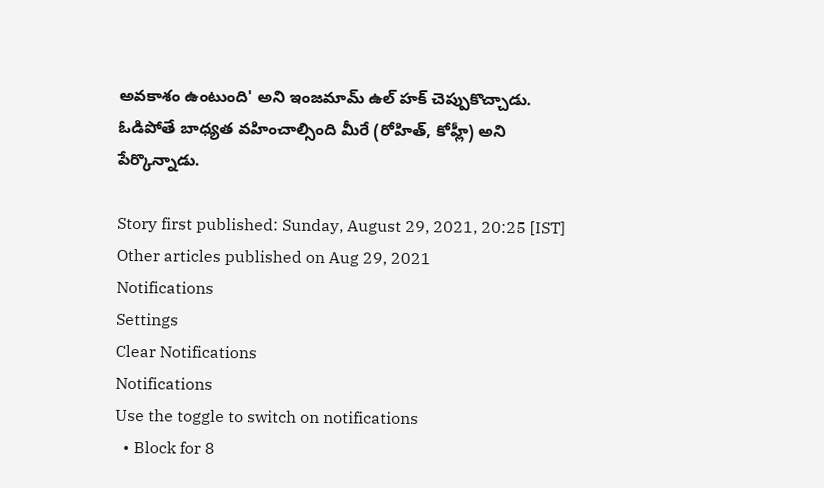అవకాశం ఉంటుంది' అని ఇంజమామ్‌ ఉల్‌ హక్‌ చెప్పుకొచ్చాడు. ఓడిపోతే బాధ్యత వహించాల్సింది మీరే (రోహిత్, కోహ్లీ) అని పేర్కొన్నాడు.

Story first published: Sunday, August 29, 2021, 20:25 [IST]
Other articles published on Aug 29, 2021
Notifications
Settings
Clear Notifications
Notifications
Use the toggle to switch on notifications
  • Block for 8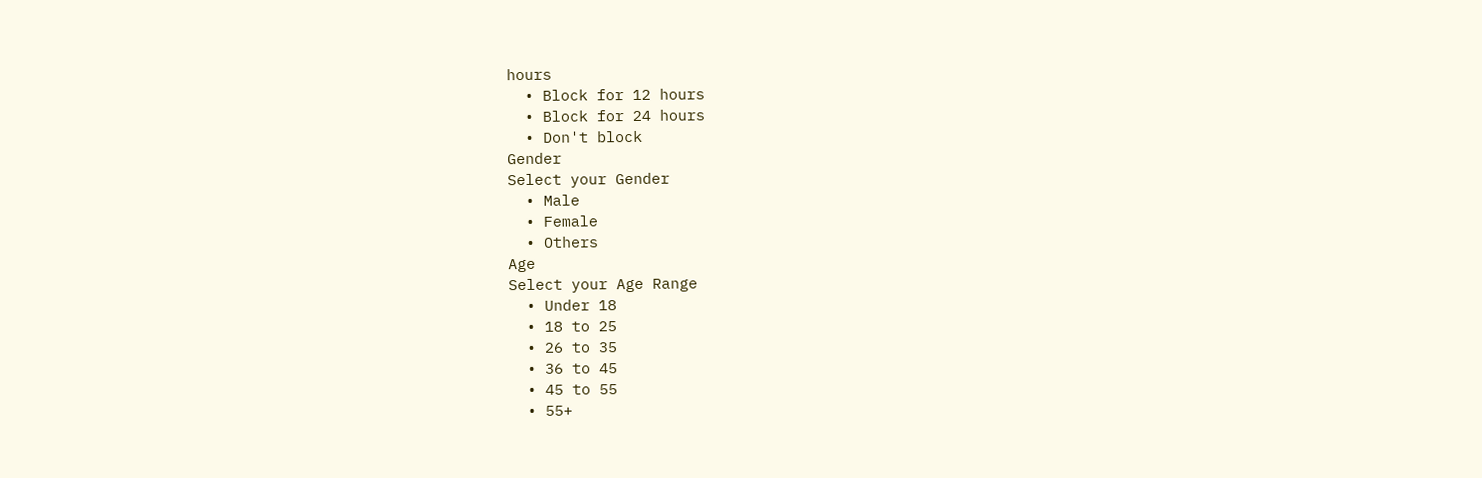hours
  • Block for 12 hours
  • Block for 24 hours
  • Don't block
Gender
Select your Gender
  • Male
  • Female
  • Others
Age
Select your Age Range
  • Under 18
  • 18 to 25
  • 26 to 35
  • 36 to 45
  • 45 to 55
  • 55+